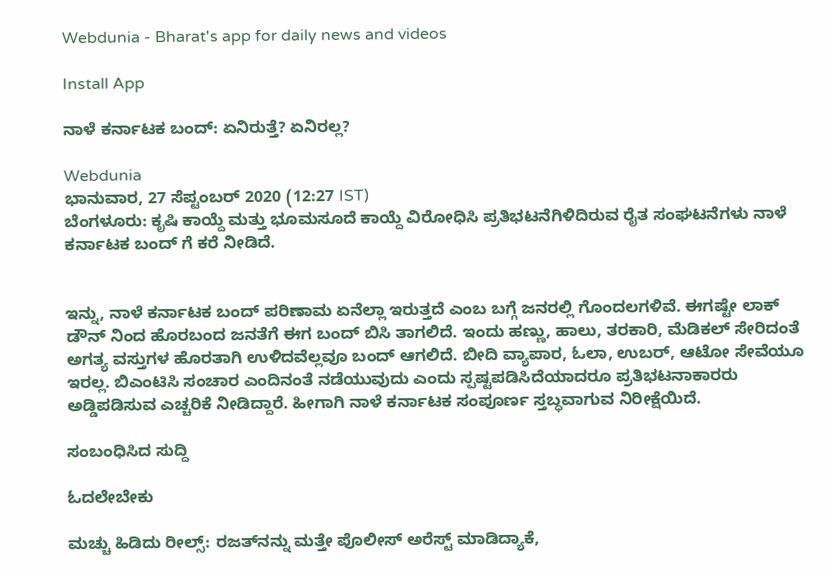Webdunia - Bharat's app for daily news and videos

Install App

ನಾಳೆ ಕರ್ನಾಟಕ ಬಂದ್: ಏನಿರುತ್ತೆ? ಏನಿರಲ್ಲ?

Webdunia
ಭಾನುವಾರ, 27 ಸೆಪ್ಟಂಬರ್ 2020 (12:27 IST)
ಬೆಂಗಳೂರು: ಕೃಷಿ ಕಾಯ್ದೆ ಮತ್ತು ಭೂಮಸೂದೆ ಕಾಯ್ದೆ ವಿರೋಧಿಸಿ ಪ್ರತಿಭಟನೆಗಿಳಿದಿರುವ ರೈತ ಸಂಘಟನೆಗಳು ನಾಳೆ ಕರ್ನಾಟಕ ಬಂದ್ ಗೆ ಕರೆ ನೀಡಿದೆ.


ಇನ್ನು, ನಾಳೆ ಕರ್ನಾಟಕ ಬಂದ್ ಪರಿಣಾಮ ಏನೆಲ್ಲಾ ಇರುತ್ತದೆ ಎಂಬ ಬಗ್ಗೆ ಜನರಲ್ಲಿ ಗೊಂದಲಗಳಿವೆ. ಈಗಷ್ಟೇ ಲಾಕ್ ಡೌನ್ ನಿಂದ ಹೊರಬಂದ ಜನತೆಗೆ ಈಗ ಬಂದ್ ಬಿಸಿ ತಾಗಲಿದೆ. ಇಂದು ಹಣ್ಣು, ಹಾಲು, ತರಕಾರಿ, ಮೆಡಿಕಲ್ ಸೇರಿದಂತೆ ಅಗತ್ಯ ವಸ್ತುಗಳ ಹೊರತಾಗಿ ಉಳಿದವೆಲ್ಲವೂ ಬಂದ್ ಆಗಲಿದೆ. ಬೀದಿ ವ್ಯಾಪಾರ, ಓಲಾ, ಉಬರ್, ಆಟೋ ಸೇವೆಯೂ ಇರಲ್ಲ. ಬಿಎಂಟಿಸಿ ಸಂಚಾರ ಎಂದಿನಂತೆ ನಡೆಯುವುದು ಎಂದು ಸ್ಪಷ್ಟಪಡಿಸಿದೆಯಾದರೂ ಪ್ರತಿಭಟನಾಕಾರರು ಅಡ್ಡಿಪಡಿಸುವ ಎಚ್ಚರಿಕೆ ನೀಡಿದ್ದಾರೆ. ಹೀಗಾಗಿ ನಾಳೆ ಕರ್ನಾಟಕ ಸಂಪೂರ್ಣ ಸ್ತಬ್ಧವಾಗುವ ನಿರೀಕ್ಷೆಯಿದೆ.

ಸಂಬಂಧಿಸಿದ ಸುದ್ದಿ

ಓದಲೇಬೇಕು

ಮಚ್ಚು ಹಿಡಿದು ರೀಲ್ಸ್‌: ರಜತ್‌ನನ್ನು ಮತ್ತೇ ಪೊಲೀಸ್ ಅರೆಸ್ಟ್ ಮಾಡಿದ್ಯಾಕೆ,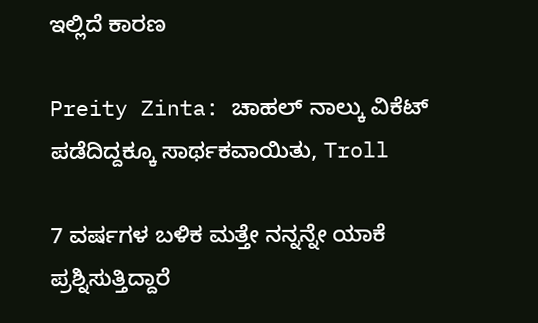ಇಲ್ಲಿದೆ ಕಾರಣ

Preity Zinta: ಚಾಹಲ್ ನಾಲ್ಕು ವಿಕೆಟ್ ಪಡೆದಿದ್ದಕ್ಕೂ ಸಾರ್ಥಕವಾಯಿತು, Troll

7 ವರ್ಷಗಳ ಬಳಿಕ ಮತ್ತೇ ನನ್ನನ್ನೇ ಯಾಕೆ ಪ್ರಶ್ನಿಸುತ್ತಿದ್ದಾರೆ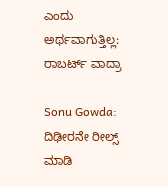ಎಂದು ಅರ್ಥವಾಗುತ್ತಿಲ್ಲ: ರಾಬರ್ಟ್‌ ವಾದ್ರಾ

Sonu Gowda: ದಿಢೀರನೇ ರೀಲ್ಸ್ ಮಾಡಿ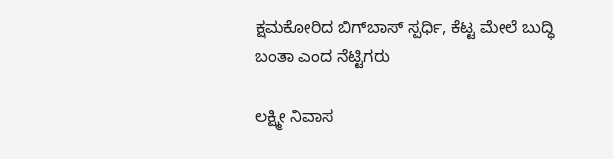ಕ್ಷಮಕೋರಿದ ಬಿಗ್‌ಬಾಸ್‌ ಸ್ಪರ್ಧಿ, ಕೆಟ್ಟ ಮೇಲೆ ಬುದ್ಧಿ ಬಂತಾ ಎಂದ ನೆಟ್ಟಿಗರು

ಲಕ್ಷ್ಮೀ ನಿವಾಸ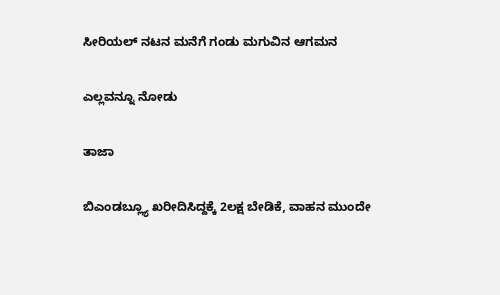ಸೀರಿಯಲ್ ನಟನ ಮನೆಗೆ ಗಂಡು ಮಗುವಿನ ಆಗಮನ

ಎಲ್ಲವನ್ನೂ ನೋಡು

ತಾಜಾ

ಬಿಎಂಡಬ್ಲ್ಯೂ ಖರೀದಿಸಿದ್ದಕ್ಕೆ 2ಲಕ್ಷ ಬೇಡಿಕೆ, ವಾಹನ ಮುಂದೇ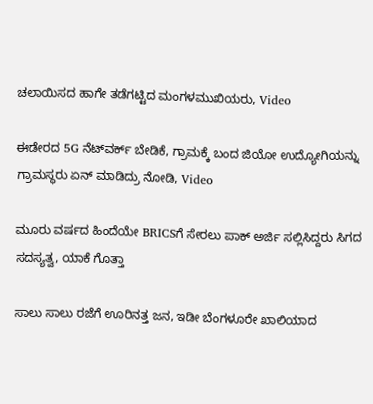ಚಲಾಯಿಸದ ಹಾಗೇ ತಡೆಗಟ್ಟಿದ ಮಂಗಳಮುಖಿಯರು, Video

ಈಡೇರದ 5G ನೆಟ್‌ವರ್ಕ್ ಬೇಡಿಕೆ, ಗ್ರಾಮಕ್ಕೆ ಬಂದ ಜಿಯೋ ಉದ್ಯೋಗಿಯನ್ನು ಗ್ರಾಮಸ್ಥರು ಏನ್ ಮಾಡಿದ್ರು ನೋಡಿ, Video

ಮೂರು ವರ್ಷದ ಹಿಂದೆಯೇ BRICSಗೆ ಸೇರಲು ಪಾಕ್ ಅರ್ಜಿ ಸಲ್ಲಿಸಿದ್ದರು ಸಿಗದ ಸದಸ್ಯತ್ವ, ಯಾಕೆ ಗೊತ್ತಾ

ಸಾಲು ಸಾಲು ರಜೆಗೆ ಊರಿನತ್ತ ಜನ, ಇಡೀ ಬೆಂಗಳೂರೇ ಖಾಲಿಯಾದ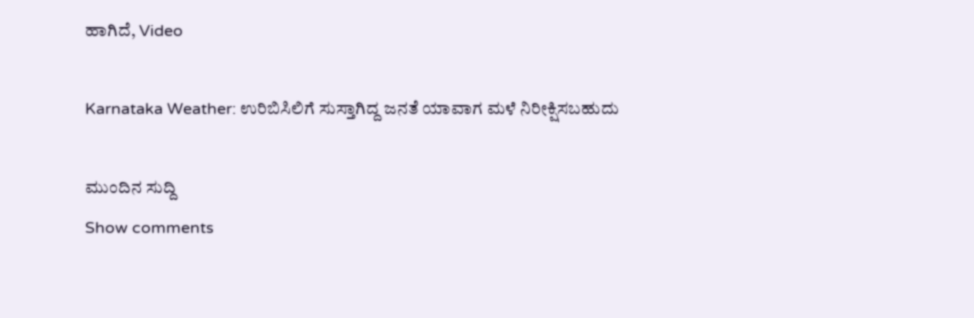ಹಾಗಿದೆ, Video

Karnataka Weather: ಉರಿಬಿಸಿಲಿಗೆ ಸುಸ್ತಾಗಿದ್ದ ಜನತೆ ಯಾವಾಗ ಮಳೆ ನಿರೀಕ್ಷಿಸಬಹುದು

ಮುಂದಿನ ಸುದ್ದಿ
Show comments